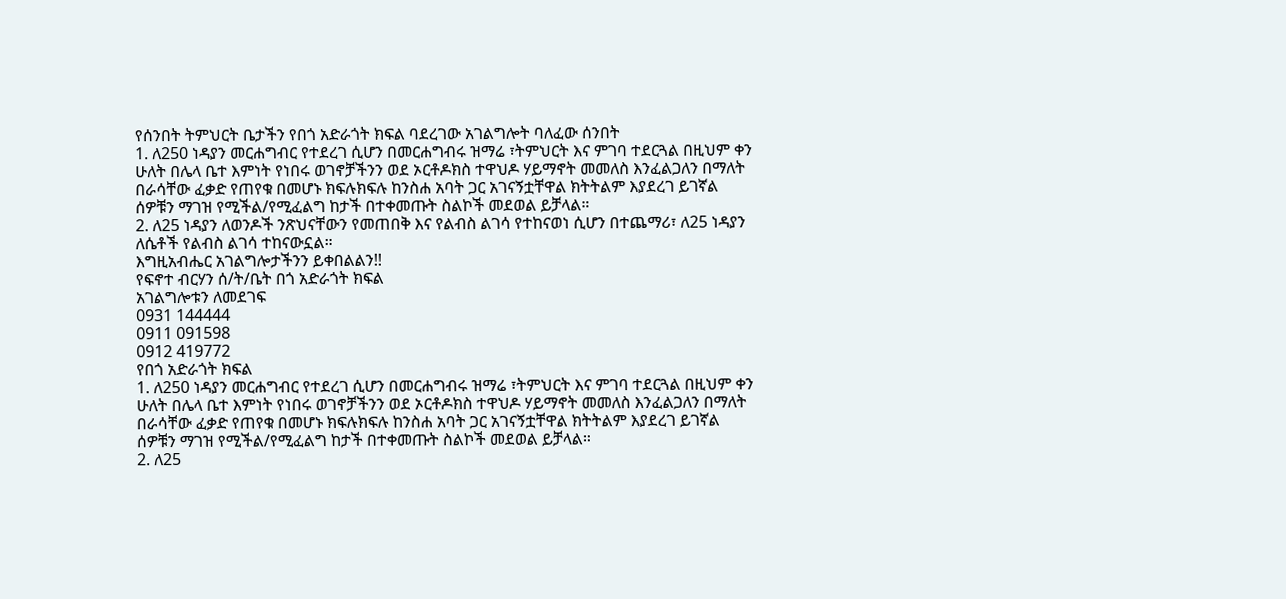የሰንበት ትምህርት ቤታችን የበጎ አድራጎት ክፍል ባደረገው አገልግሎት ባለፈው ሰንበት
1. ለ250 ነዳያን መርሐግብር የተደረገ ሲሆን በመርሐግብሩ ዝማሬ ፣ትምህርት እና ምገባ ተደርጓል በዚህም ቀን ሁለት በሌላ ቤተ እምነት የነበሩ ወገኖቻችንን ወደ ኦርቶዶክስ ተዋህዶ ሃይማኖት መመለስ እንፈልጋለን በማለት በራሳቸው ፈቃድ የጠየቁ በመሆኑ ክፍሉክፍሉ ከንስሐ አባት ጋር አገናኝቷቸዋል ክትትልም እያደረገ ይገኛል ሰዎቹን ማገዝ የሚችል/የሚፈልግ ከታች በተቀመጡት ስልኮች መደወል ይቻላል።
2. ለ25 ነዳያን ለወንዶች ንጽህናቸውን የመጠበቅ እና የልብስ ልገሳ የተከናወነ ሲሆን በተጨማሪ፣ ለ25 ነዳያን ለሴቶች የልብስ ልገሳ ተከናውኗል።
እግዚአብሔር አገልግሎታችንን ይቀበልልን!!
የፍኖተ ብርሃን ሰ/ት/ቤት በጎ አድራጎት ክፍል
አገልግሎቱን ለመደገፍ
0931 144444
0911 091598
0912 419772
የበጎ አድራጎት ክፍል
1. ለ250 ነዳያን መርሐግብር የተደረገ ሲሆን በመርሐግብሩ ዝማሬ ፣ትምህርት እና ምገባ ተደርጓል በዚህም ቀን ሁለት በሌላ ቤተ እምነት የነበሩ ወገኖቻችንን ወደ ኦርቶዶክስ ተዋህዶ ሃይማኖት መመለስ እንፈልጋለን በማለት በራሳቸው ፈቃድ የጠየቁ በመሆኑ ክፍሉክፍሉ ከንስሐ አባት ጋር አገናኝቷቸዋል ክትትልም እያደረገ ይገኛል ሰዎቹን ማገዝ የሚችል/የሚፈልግ ከታች በተቀመጡት ስልኮች መደወል ይቻላል።
2. ለ25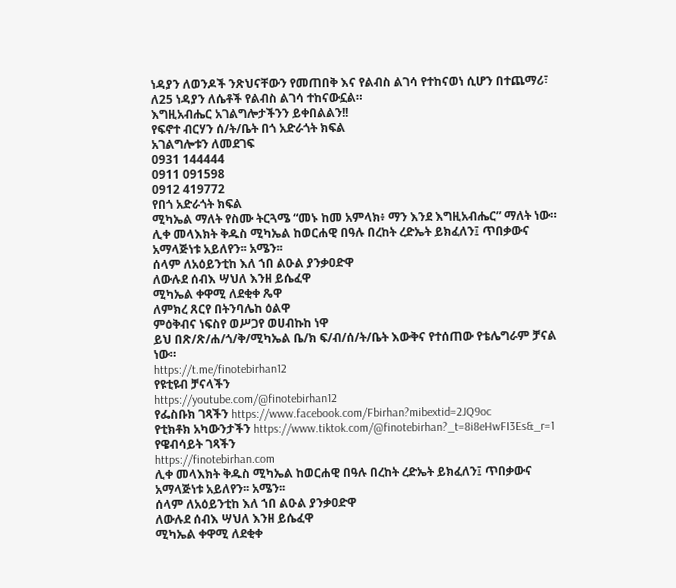ነዳያን ለወንዶች ንጽህናቸውን የመጠበቅ እና የልብስ ልገሳ የተከናወነ ሲሆን በተጨማሪ፣ ለ25 ነዳያን ለሴቶች የልብስ ልገሳ ተከናውኗል።
እግዚአብሔር አገልግሎታችንን ይቀበልልን!!
የፍኖተ ብርሃን ሰ/ት/ቤት በጎ አድራጎት ክፍል
አገልግሎቱን ለመደገፍ
0931 144444
0911 091598
0912 419772
የበጎ አድራጎት ክፍል
ሚካኤል ማለት የስሙ ትርጓሜ “መኑ ከመ አምላክ፥ ማን እንደ እግዚአብሔር” ማለት ነው።
ሊቀ መላእክት ቅዱስ ሚካኤል ከወርሐዊ በዓሉ በረከት ረድኤት ይክፈለን፤ ጥበቃውና አማላጅነቱ አይለየን፡፡ አሜን፡፡
ሰላም ለአዕይንቲከ እለ ኀበ ልዑል ያንቃዐድዋ
ለውሉደ ሰብእ ሣህለ እንዘ ይሴፈዋ
ሚካኤል ቀዋሚ ለደቂቀ ጼዋ
ለምክረ ጸርየ በትንባሌከ ዕልዋ
ምዕቅብና ነፍስየ ወሥጋየ ወሀብኩከ ነዋ
ይህ በጽ/ጽ/ሐ/ጎ/ቅ/ሚካኤል ቤ/ክ ፍ/ብ/ሰ/ት/ቤት እውቅና የተሰጠው የቴሌግራም ቻናል ነው።
https://t.me/finotebirhan12
የዩቲዩብ ቻናላችን
https://youtube.com/@finotebirhan12
የፌስቡክ ገጻችን https://www.facebook.com/Fbirhan?mibextid=2JQ9oc
የቲክቶክ አካውንታችን https://www.tiktok.com/@finotebirhan?_t=8i8eHwFI3Es&_r=1
የዌብሳይት ገጻችን
https://finotebirhan.com
ሊቀ መላእክት ቅዱስ ሚካኤል ከወርሐዊ በዓሉ በረከት ረድኤት ይክፈለን፤ ጥበቃውና አማላጅነቱ አይለየን፡፡ አሜን፡፡
ሰላም ለአዕይንቲከ እለ ኀበ ልዑል ያንቃዐድዋ
ለውሉደ ሰብእ ሣህለ እንዘ ይሴፈዋ
ሚካኤል ቀዋሚ ለደቂቀ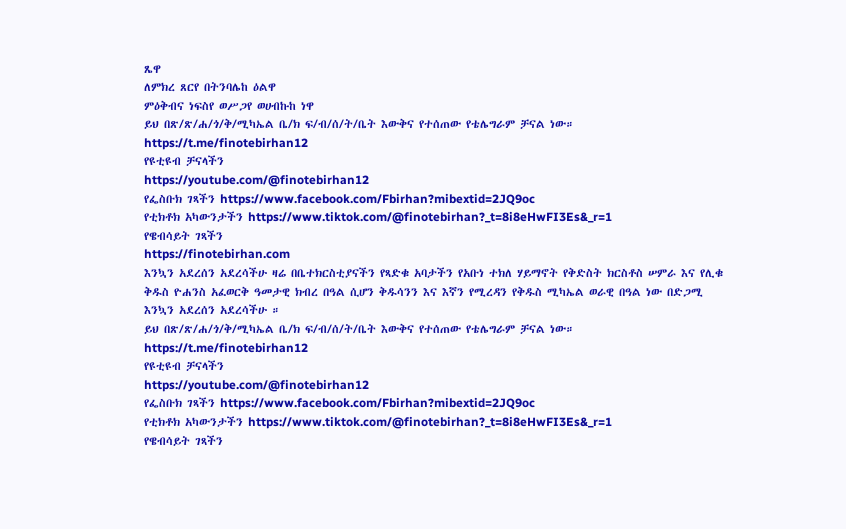ጼዋ
ለምክረ ጸርየ በትንባሌከ ዕልዋ
ምዕቅብና ነፍስየ ወሥጋየ ወሀብኩከ ነዋ
ይህ በጽ/ጽ/ሐ/ጎ/ቅ/ሚካኤል ቤ/ክ ፍ/ብ/ሰ/ት/ቤት እውቅና የተሰጠው የቴሌግራም ቻናል ነው።
https://t.me/finotebirhan12
የዩቲዩብ ቻናላችን
https://youtube.com/@finotebirhan12
የፌስቡክ ገጻችን https://www.facebook.com/Fbirhan?mibextid=2JQ9oc
የቲክቶክ አካውንታችን https://www.tiktok.com/@finotebirhan?_t=8i8eHwFI3Es&_r=1
የዌብሳይት ገጻችን
https://finotebirhan.com
እንኳን አደረሰን አደረሳችሁ ዛሬ በቤተክርስቲያናችን የጻድቁ አባታችን የአቡነ ተክለ ሃይማኖት የቅድስት ክርስቶስ ሠምራ እና የሊቁ ቅዱስ ዮሐንስ አፈወርቅ ዓመታዊ ክብረ በዓል ሲሆን ቅዱሳንን እና እኛን የሚረዳን የቅዱስ ሚካኤል ወራዊ በዓል ነው በድጋሚ እንኳን አደረሰን አደረሳችሁ ።
ይህ በጽ/ጽ/ሐ/ጎ/ቅ/ሚካኤል ቤ/ክ ፍ/ብ/ሰ/ት/ቤት እውቅና የተሰጠው የቴሌግራም ቻናል ነው።
https://t.me/finotebirhan12
የዩቲዩብ ቻናላችን
https://youtube.com/@finotebirhan12
የፌስቡክ ገጻችን https://www.facebook.com/Fbirhan?mibextid=2JQ9oc
የቲክቶክ አካውንታችን https://www.tiktok.com/@finotebirhan?_t=8i8eHwFI3Es&_r=1
የዌብሳይት ገጻችን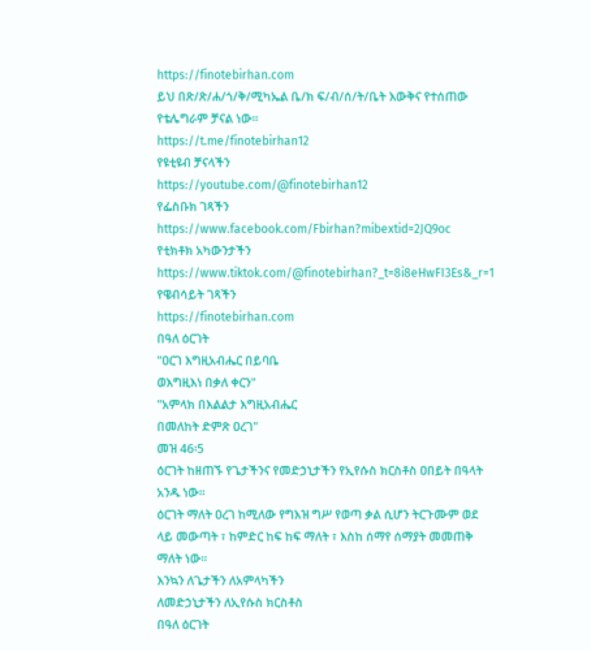https://finotebirhan.com
ይህ በጽ/ጽ/ሐ/ጎ/ቅ/ሚካኤል ቤ/ክ ፍ/ብ/ሰ/ት/ቤት እውቅና የተሰጠው የቴሌግራም ቻናል ነው።
https://t.me/finotebirhan12
የዩቲዩብ ቻናላችን
https://youtube.com/@finotebirhan12
የፌስቡክ ገጻችን https://www.facebook.com/Fbirhan?mibextid=2JQ9oc
የቲክቶክ አካውንታችን https://www.tiktok.com/@finotebirhan?_t=8i8eHwFI3Es&_r=1
የዌብሳይት ገጻችን
https://finotebirhan.com
በዓለ ዕርገት
"ዐርገ እግዚአብሔር በይባቤ
ወእግዚእነ በቃለ ቀርን"
"አምላክ በእልልታ እግዚአብሔር
በመለከት ድምጽ ዐረገ"
መዝ 46፡5
ዕርገት ከዘጠኙ የጌታችንና የመድኃኒታችን የኢየሱስ ክርስቶስ ዐበይት በዓላት አንዱ ነው፡፡
ዕርገት ማለት ዐረገ ከሚለው የግእዝ ግሥ የወጣ ቃል ሲሆን ትርጉሙም ወደ ላይ መውጣት ፣ ከምድር ከፍ ከፍ ማለት ፣ እስከ ሰማየ ሰማያት መመጠቅ ማለት ነው።
እንኳን ለጌታችን ለአምላካችን
ለመድኃኒታችን ለኢየሱስ ክርስቶስ
በዓለ ዕርገት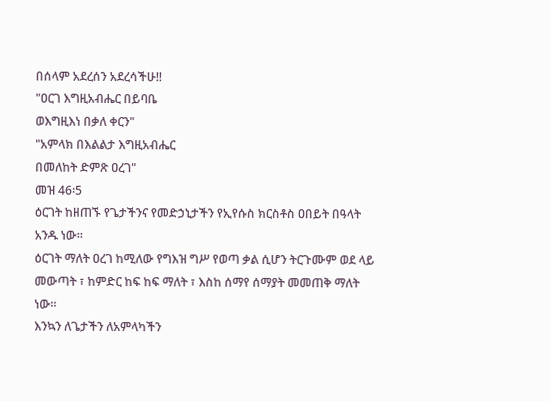በሰላም አደረሰን አደረሳችሁ!!
"ዐርገ እግዚአብሔር በይባቤ
ወእግዚእነ በቃለ ቀርን"
"አምላክ በእልልታ እግዚአብሔር
በመለከት ድምጽ ዐረገ"
መዝ 46፡5
ዕርገት ከዘጠኙ የጌታችንና የመድኃኒታችን የኢየሱስ ክርስቶስ ዐበይት በዓላት አንዱ ነው፡፡
ዕርገት ማለት ዐረገ ከሚለው የግእዝ ግሥ የወጣ ቃል ሲሆን ትርጉሙም ወደ ላይ መውጣት ፣ ከምድር ከፍ ከፍ ማለት ፣ እስከ ሰማየ ሰማያት መመጠቅ ማለት ነው።
እንኳን ለጌታችን ለአምላካችን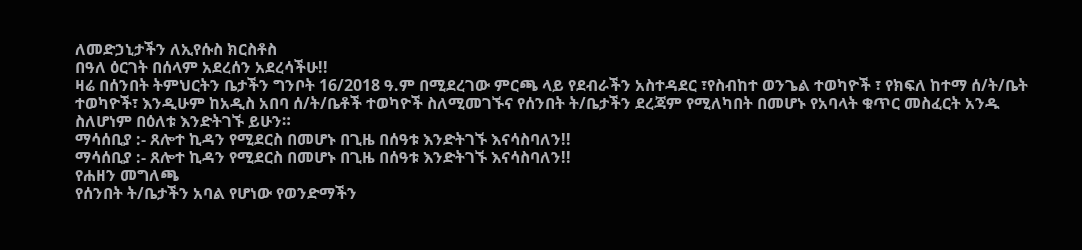ለመድኃኒታችን ለኢየሱስ ክርስቶስ
በዓለ ዕርገት በሰላም አደረሰን አደረሳችሁ!!
ዛሬ በሰንበት ትምህርትን ቤታችን ግንቦት 16/2018 ዓ.ም በሚደረገው ምርጫ ላይ የደብራችን አስተዳደር ፣የስብከተ ወንጌል ተወካዮች ፣ የክፍለ ከተማ ሰ/ት/ቤት ተወካዮች፣ እንዲሁም ከአዲስ አበባ ሰ/ት/ቤቶች ተወካዮች ስለሚመገኙና የሰንበት ት/ቤታችን ደረጃም የሚለካበት በመሆኑ የአባላት ቁጥር መስፈርት አንዱ ስለሆነም በዕለቱ እንድትገኙ ይሁን።
ማሳሰቢያ :- ጸሎተ ኪዳን የሚደርስ በመሆኑ በጊዜ በሰዓቱ እንድትገኙ እናሳስባለን!!
ማሳሰቢያ :- ጸሎተ ኪዳን የሚደርስ በመሆኑ በጊዜ በሰዓቱ እንድትገኙ እናሳስባለን!!
የሐዘን መግለጫ
የሰንበት ት/ቤታችን አባል የሆነው የወንድማችን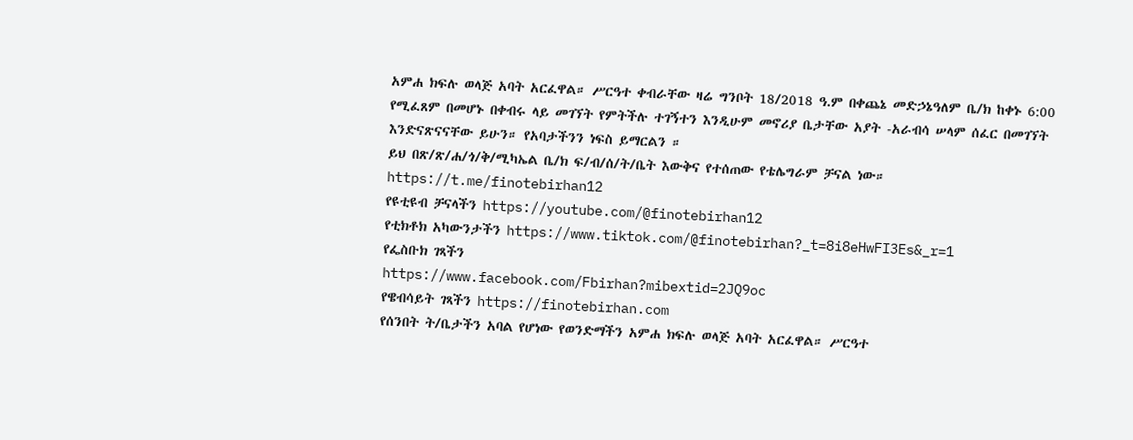አምሐ ክፍሉ ወላጅ አባት አርፈዋል። ሥርዓተ ቀብራቸው ዛሬ ግንቦት 18/2018 ዓ.ም በቀጨኔ መድኃኔዓለም ቤ/ክ ከቀኑ 6:00 የሚፈጸም በመሆኑ በቀብሩ ላይ መገኘት የምትችሉ ተገኝተን እንዲሁም መኖሪያ ቤታቸው አያት -አራብሳ ሠላም ሰፈር በመገኘት እንድናጽናናቸው ይሁን። የአባታችንን ነፍስ ይማርልን ።
ይህ በጽ/ጽ/ሐ/ጎ/ቅ/ሚካኤል ቤ/ክ ፍ/ብ/ሰ/ት/ቤት እውቅና የተሰጠው የቴሌግራም ቻናል ነው።
https://t.me/finotebirhan12
የዩቲዩብ ቻናላችን https://youtube.com/@finotebirhan12
የቲክቶክ አካውንታችን https://www.tiktok.com/@finotebirhan?_t=8i8eHwFI3Es&_r=1
የፌስቡክ ገጻችን
https://www.facebook.com/Fbirhan?mibextid=2JQ9oc
የዌብሳይት ገጻችን https://finotebirhan.com
የሰንበት ት/ቤታችን አባል የሆነው የወንድማችን አምሐ ክፍሉ ወላጅ አባት አርፈዋል። ሥርዓተ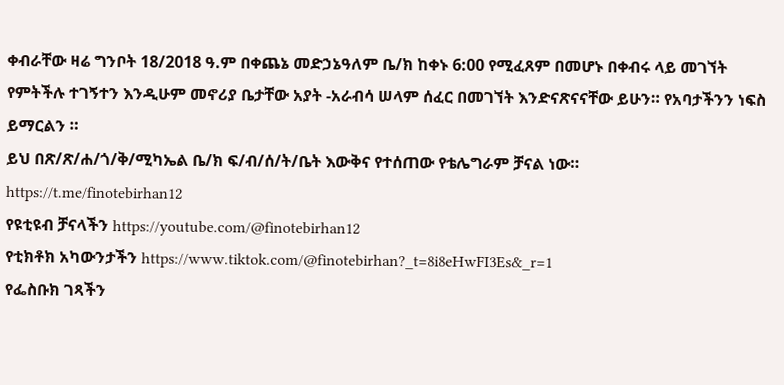ቀብራቸው ዛሬ ግንቦት 18/2018 ዓ.ም በቀጨኔ መድኃኔዓለም ቤ/ክ ከቀኑ 6:00 የሚፈጸም በመሆኑ በቀብሩ ላይ መገኘት የምትችሉ ተገኝተን እንዲሁም መኖሪያ ቤታቸው አያት -አራብሳ ሠላም ሰፈር በመገኘት እንድናጽናናቸው ይሁን። የአባታችንን ነፍስ ይማርልን ።
ይህ በጽ/ጽ/ሐ/ጎ/ቅ/ሚካኤል ቤ/ክ ፍ/ብ/ሰ/ት/ቤት እውቅና የተሰጠው የቴሌግራም ቻናል ነው።
https://t.me/finotebirhan12
የዩቲዩብ ቻናላችን https://youtube.com/@finotebirhan12
የቲክቶክ አካውንታችን https://www.tiktok.com/@finotebirhan?_t=8i8eHwFI3Es&_r=1
የፌስቡክ ገጻችን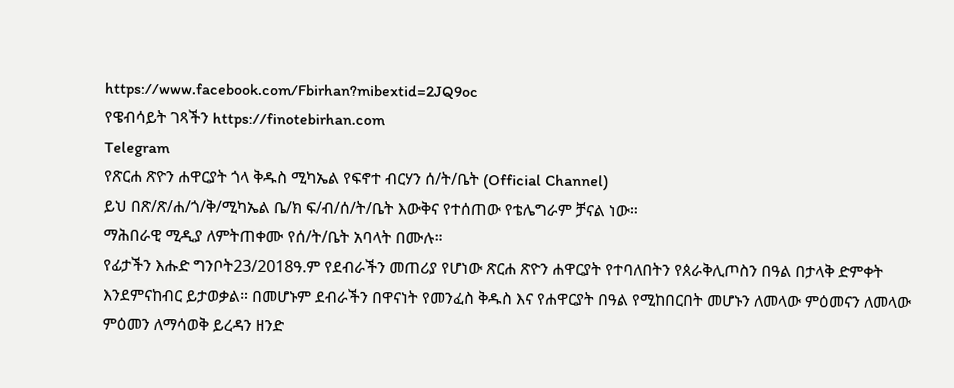https://www.facebook.com/Fbirhan?mibextid=2JQ9oc
የዌብሳይት ገጻችን https://finotebirhan.com
Telegram
የጽርሐ ጽዮን ሐዋርያት ጎላ ቅዱስ ሚካኤል የፍኖተ ብርሃን ሰ/ት/ቤት (Official Channel)
ይህ በጽ/ጽ/ሐ/ጎ/ቅ/ሚካኤል ቤ/ክ ፍ/ብ/ሰ/ት/ቤት እውቅና የተሰጠው የቴሌግራም ቻናል ነው።
ማሕበራዊ ሚዲያ ለምትጠቀሙ የሰ/ት/ቤት አባላት በሙሉ።
የፊታችን እሑድ ግንቦት23/2018ዓ.ም የደብራችን መጠሪያ የሆነው ጽርሐ ጽዮን ሐዋርያት የተባለበትን የጰራቅሊጦስን በዓል በታላቅ ድምቀት እንደምናከብር ይታወቃል። በመሆኑም ደብራችን በዋናነት የመንፈስ ቅዱስ እና የሐዋርያት በዓል የሚከበርበት መሆኑን ለመላው ምዕመናን ለመላው ምዕመን ለማሳወቅ ይረዳን ዘንድ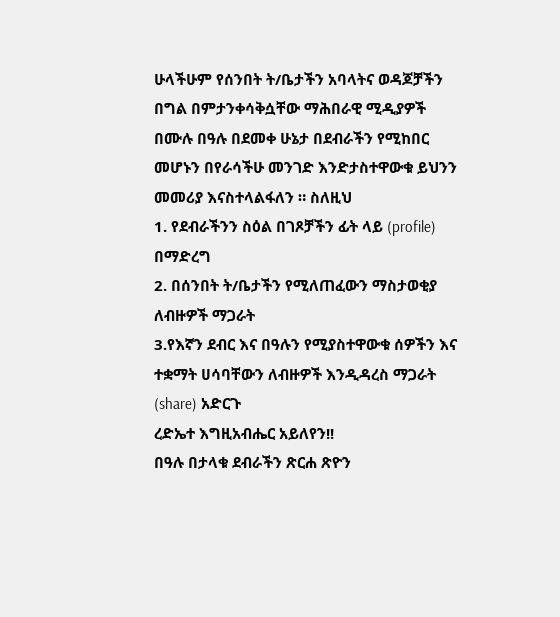ሁላችሁም የሰንበት ት/ቤታችን አባላትና ወዳጆቻችን በግል በምታንቀሳቅሷቸው ማሕበራዊ ሚዲያዎች በሙሉ በዓሉ በደመቀ ሁኔታ በደብራችን የሚከበር መሆኑን በየራሳችሁ መንገድ እንድታስተዋውቁ ይህንን መመሪያ እናስተላልፋለን ። ስለዚህ
1. የደብራችንን ስዕል በገጾቻችን ፊት ላይ (profile) በማድረግ
2. በሰንበት ት/ቤታችን የሚለጠፈውን ማስታወቂያ ለብዙዎች ማጋራት
3.የእኛን ደብር እና በዓሉን የሚያስተዋውቁ ሰዎችን እና ተቋማት ሀሳባቸውን ለብዙዎች እንዲዳረስ ማጋራት (share) አድርጉ
ረድኤተ እግዚአብሔር አይለየን!!
በዓሉ በታላቁ ደብራችን ጽርሐ ጽዮን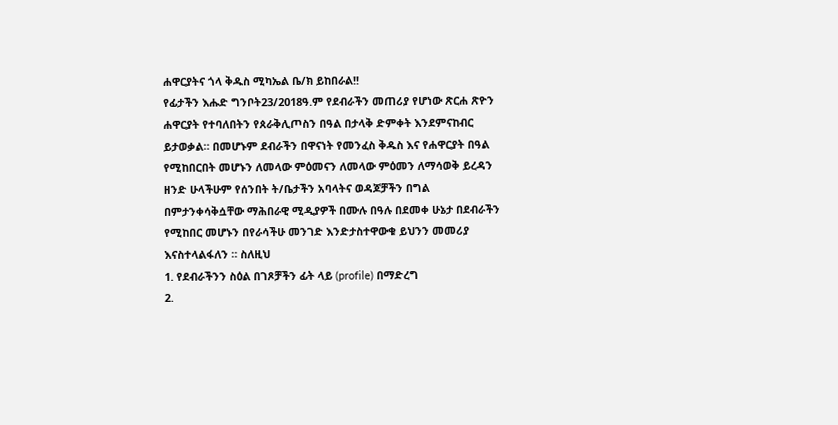ሐዋርያትና ጎላ ቅዱስ ሚካኤል ቤ/ክ ይከበራል!!
የፊታችን እሑድ ግንቦት23/2018ዓ.ም የደብራችን መጠሪያ የሆነው ጽርሐ ጽዮን ሐዋርያት የተባለበትን የጰራቅሊጦስን በዓል በታላቅ ድምቀት እንደምናከብር ይታወቃል። በመሆኑም ደብራችን በዋናነት የመንፈስ ቅዱስ እና የሐዋርያት በዓል የሚከበርበት መሆኑን ለመላው ምዕመናን ለመላው ምዕመን ለማሳወቅ ይረዳን ዘንድ ሁላችሁም የሰንበት ት/ቤታችን አባላትና ወዳጆቻችን በግል በምታንቀሳቅሷቸው ማሕበራዊ ሚዲያዎች በሙሉ በዓሉ በደመቀ ሁኔታ በደብራችን የሚከበር መሆኑን በየራሳችሁ መንገድ እንድታስተዋውቁ ይህንን መመሪያ እናስተላልፋለን ። ስለዚህ
1. የደብራችንን ስዕል በገጾቻችን ፊት ላይ (profile) በማድረግ
2.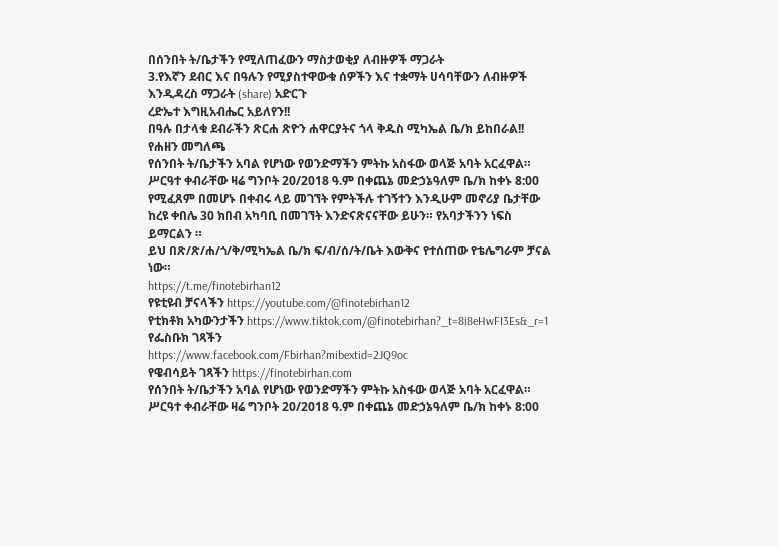በሰንበት ት/ቤታችን የሚለጠፈውን ማስታወቂያ ለብዙዎች ማጋራት
3.የእኛን ደብር እና በዓሉን የሚያስተዋውቁ ሰዎችን እና ተቋማት ሀሳባቸውን ለብዙዎች እንዲዳረስ ማጋራት (share) አድርጉ
ረድኤተ እግዚአብሔር አይለየን!!
በዓሉ በታላቁ ደብራችን ጽርሐ ጽዮን ሐዋርያትና ጎላ ቅዱስ ሚካኤል ቤ/ክ ይከበራል!!
የሐዘን መግለጫ
የሰንበት ት/ቤታችን አባል የሆነው የወንድማችን ምትኩ አስፋው ወላጅ አባት አርፈዋል። ሥርዓተ ቀብራቸው ዛሬ ግንቦት 20/2018 ዓ.ም በቀጨኔ መድኃኔዓለም ቤ/ክ ከቀኑ 8:00 የሚፈጸም በመሆኑ በቀብሩ ላይ መገኘት የምትችሉ ተገኝተን እንዲሁም መኖሪያ ቤታቸው ከረዩ ቀበሌ 30 ክበብ አካባቢ በመገኘት እንድናጽናናቸው ይሁን። የአባታችንን ነፍስ ይማርልን ።
ይህ በጽ/ጽ/ሐ/ጎ/ቅ/ሚካኤል ቤ/ክ ፍ/ብ/ሰ/ት/ቤት እውቅና የተሰጠው የቴሌግራም ቻናል ነው።
https://t.me/finotebirhan12
የዩቲዩብ ቻናላችን https://youtube.com/@finotebirhan12
የቲክቶክ አካውንታችን https://www.tiktok.com/@finotebirhan?_t=8i8eHwFI3Es&_r=1
የፌስቡክ ገጻችን
https://www.facebook.com/Fbirhan?mibextid=2JQ9oc
የዌብሳይት ገጻችን https://finotebirhan.com
የሰንበት ት/ቤታችን አባል የሆነው የወንድማችን ምትኩ አስፋው ወላጅ አባት አርፈዋል። ሥርዓተ ቀብራቸው ዛሬ ግንቦት 20/2018 ዓ.ም በቀጨኔ መድኃኔዓለም ቤ/ክ ከቀኑ 8:00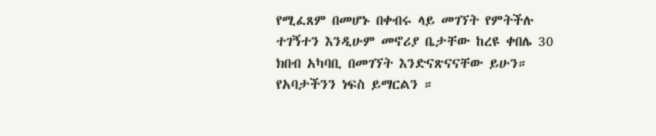የሚፈጸም በመሆኑ በቀብሩ ላይ መገኘት የምትችሉ ተገኝተን እንዲሁም መኖሪያ ቤታቸው ከረዩ ቀበሌ 30 ክበብ አካባቢ በመገኘት እንድናጽናናቸው ይሁን። የአባታችንን ነፍስ ይማርልን ።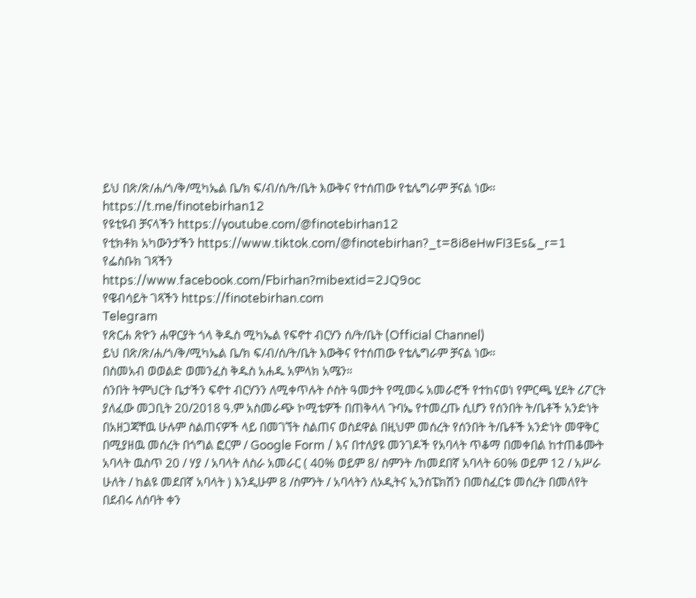ይህ በጽ/ጽ/ሐ/ጎ/ቅ/ሚካኤል ቤ/ክ ፍ/ብ/ሰ/ት/ቤት እውቅና የተሰጠው የቴሌግራም ቻናል ነው።
https://t.me/finotebirhan12
የዩቲዩብ ቻናላችን https://youtube.com/@finotebirhan12
የቲክቶክ አካውንታችን https://www.tiktok.com/@finotebirhan?_t=8i8eHwFI3Es&_r=1
የፌስቡክ ገጻችን
https://www.facebook.com/Fbirhan?mibextid=2JQ9oc
የዌብሳይት ገጻችን https://finotebirhan.com
Telegram
የጽርሐ ጽዮን ሐዋርያት ጎላ ቅዱስ ሚካኤል የፍኖተ ብርሃን ሰ/ት/ቤት (Official Channel)
ይህ በጽ/ጽ/ሐ/ጎ/ቅ/ሚካኤል ቤ/ክ ፍ/ብ/ሰ/ት/ቤት እውቅና የተሰጠው የቴሌግራም ቻናል ነው።
በስመአብ ወወልድ ወመንፈስ ቅዱስ አሐዱ አምላክ አሜን።
ሰንበት ትምህርት ቤታችን ፍኖተ ብርሃንን ለሚቀጥሉት ሶስት ዓመታት የሚመሩ አመራሮች የተከናወነ የምርጫ ሂደት ሪፖርት
ያለፈው መጋቢት 20/2018 ዓ.ም አስመራጭ ኮሚቴዎች በጠቅላላ ጉባኤ የተመረጡ ሲሆን የሰንበት ት/ቤቶች አንድነት በአዘጋጃቸዉ ሁሉም ስልጠናዎች ላይ በመገኘት ስልጠና ወስደዋል በዚህም መሰረት የሰንበት ት/ቤቶች አንድነት መዋቅር በሚያዘዉ መሰረት በጎግል ፎርም / Google Form / እና በተለያዩ መንገዶች የአባላት ጥቆማ በመቀበል ከተጠቆሙት አባላት ዉስጥ 20 / ሃያ / አባላት ለስራ አመራር ( 40% ወይም 8/ ስምንት /ከመደበኛ አባላት 60% ወይም 12 / አሥራ ሁለት / ከልዩ መደበኛ አባላት ) እንዲሁም 8 /ስምንት / አባላትን ለኦዲትና ኢንስፔክሽን በመስፈርቱ መሰረት በመለየት በደብሩ ለሰባት ቀን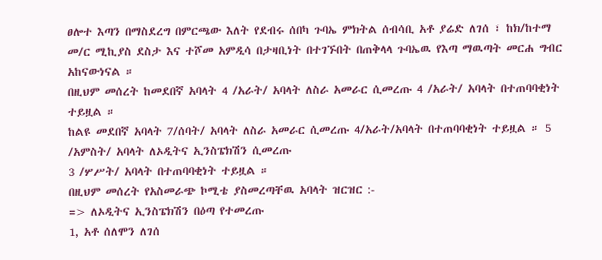ፀሎተ እጣን በማስደረግ በምርጫው እለት የደብሩ ሰበካ ጉባኤ ምክትል ሰብሳቢ አቶ ያሬድ ለገሰ ፣ ከክ/ከተማ መ/ር ሚኪያስ ደስታ እና ተሾመ አምዲሳ በታዛቢነት በተገኙበት በጠቅላላ ጉባኤዉ የእጣ ማዉጣት መርሐ ግብር አከናውነናል ።
በዚህም መሰረት ከመደበኛ አባላት 4 /አራት/ አባላት ለስራ አመራር ሲመረጡ 4 /አራት/ አባላት በተጠባባቂነት ተይዟል ።
ከልዩ መደበኛ አባላት 7/ሰባት/ አባላት ለስራ አመራር ሲመረጡ 4/አራት/አባላት በተጠባባቂነት ተይዟል ። 5 /አምስት/ አባላት ለኦዲትና ኢንስፔክሽን ሲመረጡ
3 /ሦሥት/ አባላት በተጠባባቂነት ተይዟል ።
በዚህም መሰረት የአስመራጭ ኮሚቴ ያስመረጣቸዉ አባላት ዝርዝር :-
=> ለኦዲትና ኢንስፔክሽን በዕጣ የተመረጡ
1, አቶ ሰለሞን ለገሰ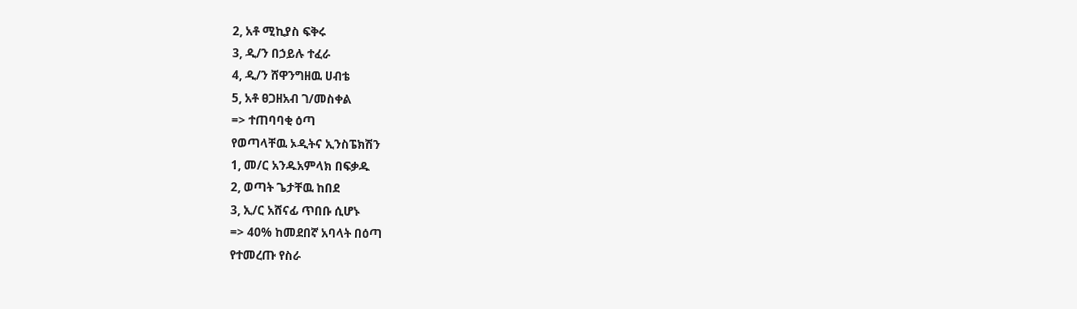2, አቶ ሚኪያስ ፍቅሩ
3, ዲ/ን በኃይሉ ተፈራ
4, ዲ/ን ሸዋንግዘዉ ሀብቴ
5, አቶ ፀጋዘአብ ገ/መስቀል
=> ተጠባባቂ ዕጣ
የወጣላቸዉ ኦዲትና ኢንስፔክሽን
1, መ/ር አንዱአምላክ በፍቃዱ
2, ወጣት ጌታቸዉ ከበደ
3, ኢ/ር አሸናፊ ጥበቡ ሲሆኑ
=> 40% ከመደበኛ አባላት በዕጣ
የተመረጡ የስራ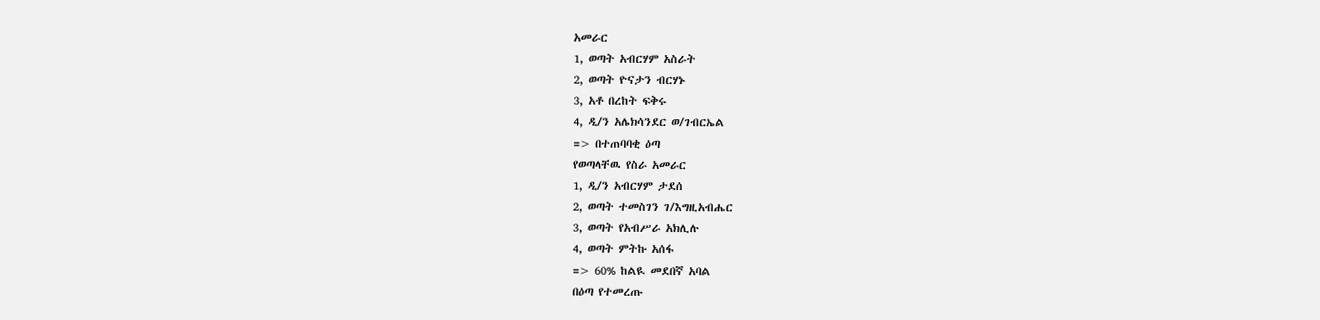አመራር
1, ወጣት አብርሃም አስራት
2, ወጣት ዮናታን ብርሃኑ
3, አቶ በረከት ፍቅሩ
4, ዲ/ን አሌክሳንደር ወ/ገብርኤል
=> በተጠባባቂ ዕጣ
የወጣላቸዉ የስራ አመራር
1, ዲ/ን አብርሃም ታደሰ
2, ወጣት ተመስገን ገ/እግዚአብሔር
3, ወጣት የአብሥራ አክሊሉ
4, ወጣት ምትኩ አሰፋ
=> 60% ከልዪ መደበኛ አባል
በዕጣ የተመረጡ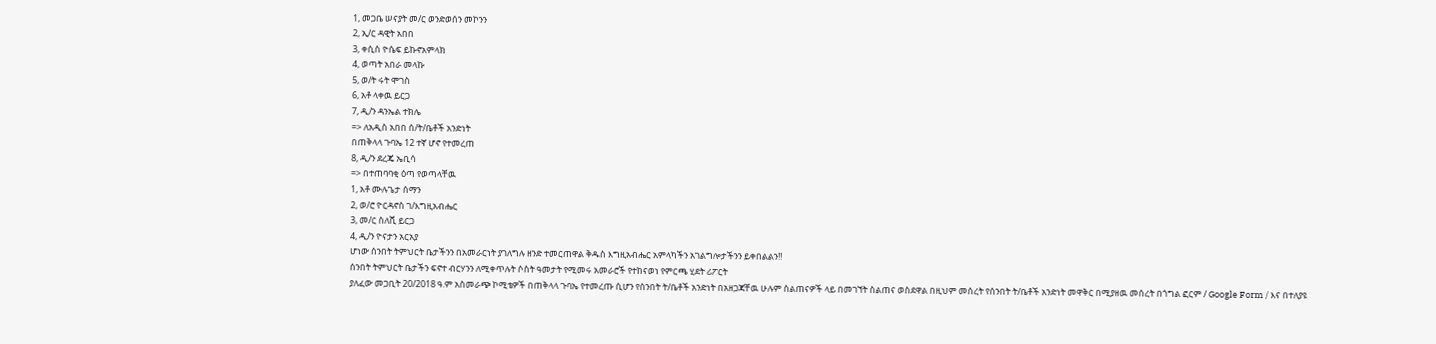1, መጋቤ ሠናያት መ/ር ወንድወሰን መኮንን
2, ኢ/ር ዳዊት አበበ
3, ቀሲስ ዮሴፍ ይኩኖአምላክ
4, ወጣት አበራ መላኩ
5, ወ/ት ሩት ሞገስ
6, አቶ ላቀዉ ይርጋ
7, ዲ/ን ዳንኤል ተክሌ
=> ለአዲስ አበበ ሰ/ት/ቤቶች አንድነት
በጠቅላላ ጉባኤ 12 ተኛ ሆኖ የተመረጠ
8, ዲ/ን ደረጄ ኤቢሳ
=> በተጠባባቂ ዕጣ የወጣላቸዉ
1, አቶ ሙሉጌታ ሰማን
2, ወ/ሮ ዮርዳኖስ ገ/እግዚአብሔር
3, መ/ር ስለሺ ይርጋ
4, ዲ/ን ዮናታን አርአያ
ሆነው ሰንበት ትምህርት ቤታችንን በአመራርነት ያገለግሉ ዘንድ ተመርጠዋል ቅዱስ እግዚአብሔር አምላካችን አገልግሎታችንን ይቀበልልን!!
ሰንበት ትምህርት ቤታችን ፍኖተ ብርሃንን ለሚቀጥሉት ሶስት ዓመታት የሚመሩ አመራሮች የተከናወነ የምርጫ ሂደት ሪፖርት
ያለፈው መጋቢት 20/2018 ዓ.ም አስመራጭ ኮሚቴዎች በጠቅላላ ጉባኤ የተመረጡ ሲሆን የሰንበት ት/ቤቶች አንድነት በአዘጋጃቸዉ ሁሉም ስልጠናዎች ላይ በመገኘት ስልጠና ወስደዋል በዚህም መሰረት የሰንበት ት/ቤቶች አንድነት መዋቅር በሚያዘዉ መሰረት በጎግል ፎርም / Google Form / እና በተለያዩ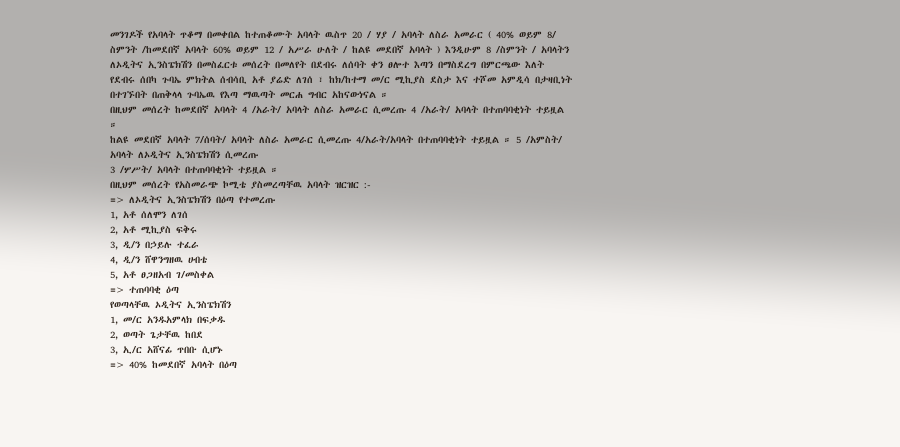መንገዶች የአባላት ጥቆማ በመቀበል ከተጠቆሙት አባላት ዉስጥ 20 / ሃያ / አባላት ለስራ አመራር ( 40% ወይም 8/ ስምንት /ከመደበኛ አባላት 60% ወይም 12 / አሥራ ሁለት / ከልዩ መደበኛ አባላት ) እንዲሁም 8 /ስምንት / አባላትን ለኦዲትና ኢንስፔክሽን በመስፈርቱ መሰረት በመለየት በደብሩ ለሰባት ቀን ፀሎተ እጣን በማስደረግ በምርጫው እለት የደብሩ ሰበካ ጉባኤ ምክትል ሰብሳቢ አቶ ያሬድ ለገሰ ፣ ከክ/ከተማ መ/ር ሚኪያስ ደስታ እና ተሾመ አምዲሳ በታዛቢነት በተገኙበት በጠቅላላ ጉባኤዉ የእጣ ማዉጣት መርሐ ግብር አከናውነናል ።
በዚህም መሰረት ከመደበኛ አባላት 4 /አራት/ አባላት ለስራ አመራር ሲመረጡ 4 /አራት/ አባላት በተጠባባቂነት ተይዟል ።
ከልዩ መደበኛ አባላት 7/ሰባት/ አባላት ለስራ አመራር ሲመረጡ 4/አራት/አባላት በተጠባባቂነት ተይዟል ። 5 /አምስት/ አባላት ለኦዲትና ኢንስፔክሽን ሲመረጡ
3 /ሦሥት/ አባላት በተጠባባቂነት ተይዟል ።
በዚህም መሰረት የአስመራጭ ኮሚቴ ያስመረጣቸዉ አባላት ዝርዝር :-
=> ለኦዲትና ኢንስፔክሽን በዕጣ የተመረጡ
1, አቶ ሰለሞን ለገሰ
2, አቶ ሚኪያስ ፍቅሩ
3, ዲ/ን በኃይሉ ተፈራ
4, ዲ/ን ሸዋንግዘዉ ሀብቴ
5, አቶ ፀጋዘአብ ገ/መስቀል
=> ተጠባባቂ ዕጣ
የወጣላቸዉ ኦዲትና ኢንስፔክሽን
1, መ/ር አንዱአምላክ በፍቃዱ
2, ወጣት ጌታቸዉ ከበደ
3, ኢ/ር አሸናፊ ጥበቡ ሲሆኑ
=> 40% ከመደበኛ አባላት በዕጣ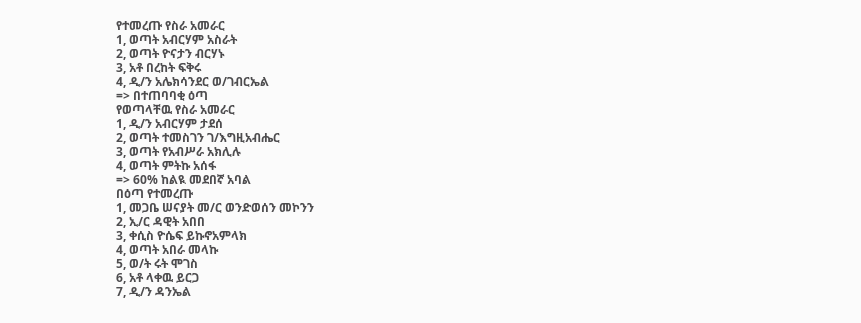የተመረጡ የስራ አመራር
1, ወጣት አብርሃም አስራት
2, ወጣት ዮናታን ብርሃኑ
3, አቶ በረከት ፍቅሩ
4, ዲ/ን አሌክሳንደር ወ/ገብርኤል
=> በተጠባባቂ ዕጣ
የወጣላቸዉ የስራ አመራር
1, ዲ/ን አብርሃም ታደሰ
2, ወጣት ተመስገን ገ/እግዚአብሔር
3, ወጣት የአብሥራ አክሊሉ
4, ወጣት ምትኩ አሰፋ
=> 60% ከልዪ መደበኛ አባል
በዕጣ የተመረጡ
1, መጋቤ ሠናያት መ/ር ወንድወሰን መኮንን
2, ኢ/ር ዳዊት አበበ
3, ቀሲስ ዮሴፍ ይኩኖአምላክ
4, ወጣት አበራ መላኩ
5, ወ/ት ሩት ሞገስ
6, አቶ ላቀዉ ይርጋ
7, ዲ/ን ዳንኤል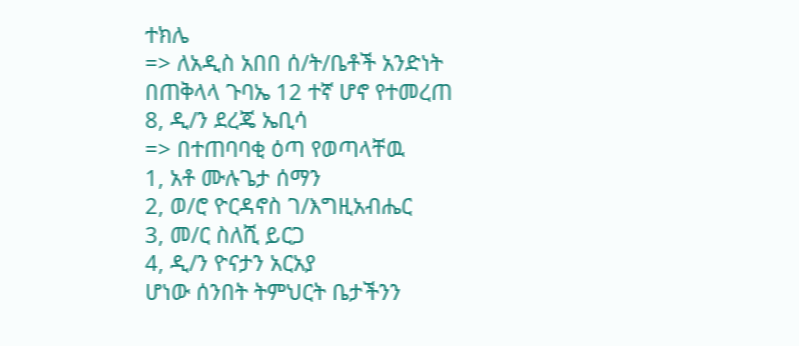ተክሌ
=> ለአዲስ አበበ ሰ/ት/ቤቶች አንድነት
በጠቅላላ ጉባኤ 12 ተኛ ሆኖ የተመረጠ
8, ዲ/ን ደረጄ ኤቢሳ
=> በተጠባባቂ ዕጣ የወጣላቸዉ
1, አቶ ሙሉጌታ ሰማን
2, ወ/ሮ ዮርዳኖስ ገ/እግዚአብሔር
3, መ/ር ስለሺ ይርጋ
4, ዲ/ን ዮናታን አርአያ
ሆነው ሰንበት ትምህርት ቤታችንን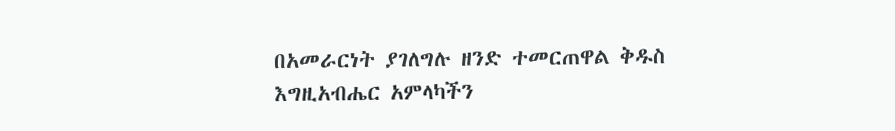በአመራርነት ያገለግሉ ዘንድ ተመርጠዋል ቅዱስ እግዚአብሔር አምላካችን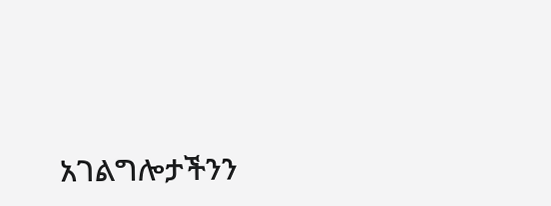አገልግሎታችንን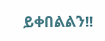ይቀበልልን!!